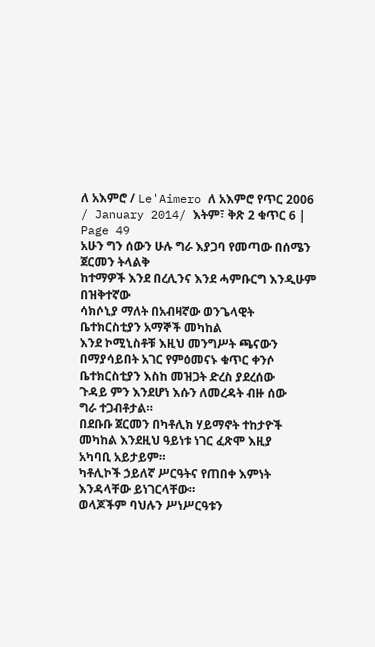ለ አእምሮ / Le'Aimero ለ አእምሮ የጥር 2006 / January 2014/ እትም፣ ቅጽ 2 ቁጥር 6 | Page 49
አሁን ግን ሰውን ሁሉ ግራ እያጋባ የመጣው በሰሜን ጀርመን ትላልቅ
ከተማዎች እንደ በረሊንና እንደ ሓምቡርግ እንዲሁም በዝቅተኛው
ሳክሶኒያ ማለት በአብዛኛው ወንጌላዊት ቤተክርስቲያን አማኞች መካከል
እንደ ኮሚኒስቶቹ እዚህ መንግሥት ጫናውን
በማያሳይበት አገር የምዕመናኑ ቁጥር ቀንሶ
ቤተክርስቲያን እስከ መዝጋት ድረስ ያደረሰው
ጉዳይ ምን እንደሆነ እሱን ለመረዳት ብዙ ሰው
ግራ ተጋብቶታል።
በደቡቡ ጀርመን በካቶሊክ ሃይማኖት ተከታዮች
መካከል እንደዚህ ዓይነቱ ነገር ፈጽሞ እዚያ
አካባቢ አይታይም።
ካቶሊኮች ኃይለኛ ሥርዓትና የጠበቀ እምነት እንዳላቸው ይነገርላቸው።
ወላጆችም ባህሉን ሥነሥርዓቱን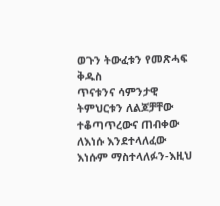ወጉን ትውፈቱን የመጽሓፍ ቅዱስ
ጥናቱንና ሳምንታዊ ትምህርቱን ለልጆቻቸው ተቆጣጥረውና ጠብቀው
ለእነሱ እንደተላለፈው እነሱም ማስተላለፉን-እዚህ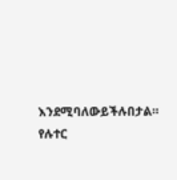እንደሚባለውይችሉበታል።
የሉተር